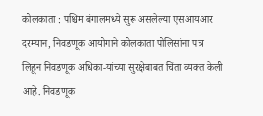कोलकाता : पश्चिम बंगालमध्ये सुरू असलेल्या एसआयआर दरम्यान, निवडणूक आयोगाने कोलकाता पोलिसांना पत्र लिहून निवडणूक अधिका-यांच्या सुरक्षेबाबत चिंता व्यक्त केली आहे. निवडणूक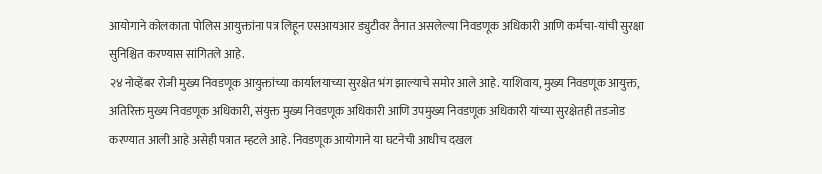आयोगाने कोलकाता पोलिस आयुक्तांना पत्र लिहून एसआयआर ड्युटीवर तैनात असलेल्या निवडणूक अधिकारी आणि कर्मचा-यांची सुरक्षा सुनिश्चित करण्यास सांगितले आहे.
२४ नोव्हेंबर रोजी मुख्य निवडणूक आयुक्तांच्या कार्यालयाच्या सुरक्षेत भंग झाल्याचे समोर आले आहे. याशिवाय, मुख्य निवडणूक आयुक्त, अतिरिक्त मुख्य निवडणूक अधिकारी, संयुक्त मुख्य निवडणूक अधिकारी आणि उपमुख्य निवडणूक अधिकारी यांच्या सुरक्षेतही तडजोड करण्यात आली आहे असेही पत्रात म्हटले आहे. निवडणूक आयोगाने या घटनेची आधीच दखल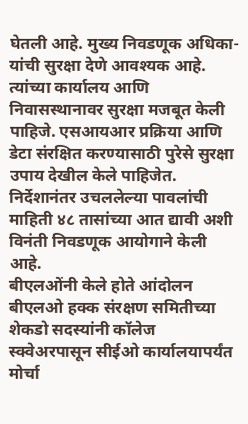घेतली आहे. मुख्य निवडणूक अधिका-यांची सुरक्षा देणे आवश्यक आहे. त्यांच्या कार्यालय आणि निवासस्थानावर सुरक्षा मजबूत केली पाहिजे. एसआयआर प्रक्रिया आणि डेटा संरक्षित करण्यासाठी पुरेसे सुरक्षा उपाय देखील केले पाहिजेत. निर्देशानंतर उचललेल्या पावलांची माहिती ४८ तासांच्या आत द्यावी अशी विनंती निवडणूक आयोगाने केली आहे.
बीएलओंनी केले होते आंदोलन
बीएलओ हक्क संरक्षण समितीच्या शेकडो सदस्यांनी कॉलेज स्क्वेअरपासून सीईओ कार्यालयापर्यंत मोर्चा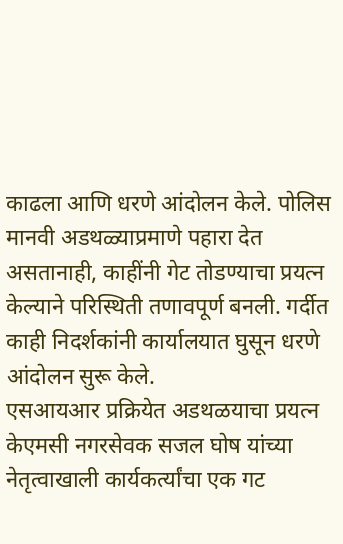काढला आणि धरणे आंदोलन केले. पोलिस मानवी अडथळ्याप्रमाणे पहारा देत असतानाही, काहींनी गेट तोडण्याचा प्रयत्न केल्याने परिस्थिती तणावपूर्ण बनली. गर्दीत काही निदर्शकांनी कार्यालयात घुसून धरणे आंदोलन सुरू केले.
एसआयआर प्रक्रियेत अडथळयाचा प्रयत्न
केएमसी नगरसेवक सजल घोष यांच्या नेतृत्वाखाली कार्यकर्त्यांचा एक गट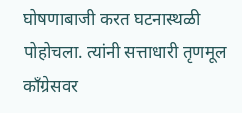घोषणाबाजी करत घटनास्थळी पोहोचला. त्यांनी सत्ताधारी तृणमूल काँग्रेसवर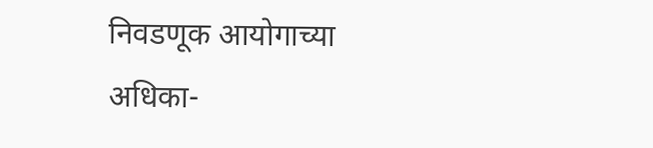निवडणूक आयोगाच्या अधिका-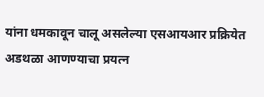यांना धमकावून चालू असलेल्या एसआयआर प्रक्रियेत अडथळा आणण्याचा प्रयत्न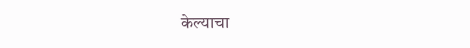केल्याचा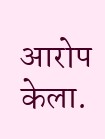आरोप केला.